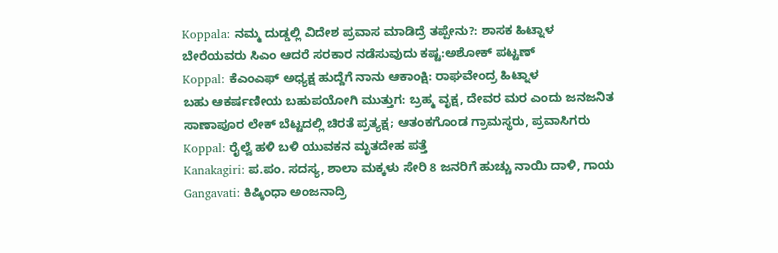Koppala: ನಮ್ಮ ದುಡ್ಡಲ್ಲಿ ವಿದೇಶ ಪ್ರವಾಸ ಮಾಡಿದ್ರೆ ತಪ್ಪೇನು?: ಶಾಸಕ ಹಿಟ್ನಾಳ
ಬೇರೆಯವರು ಸಿಎಂ ಆದರೆ ಸರಕಾರ ನಡೆಸುವುದು ಕಷ್ಟ:ಅಶೋಕ್ ಪಟ್ಟಣ್
Koppal: ಕೆಎಂಎಫ್ ಅಧ್ಯಕ್ಷ ಹುದ್ದೆಗೆ ನಾನು ಆಕಾಂಕ್ಷಿ: ರಾಘವೇಂದ್ರ ಹಿಟ್ನಾಳ
ಬಹು ಆಕರ್ಷಣೀಯ ಬಹುಪಯೋಗಿ ಮುತ್ತುಗ: ಬ್ರಹ್ಮ ವೃಕ್ಷ, ದೇವರ ಮರ ಎಂದು ಜನಜನಿತ
ಸಾಣಾಪೂರ ಲೇಕ್ ಬೆಟ್ಟದಲ್ಲಿ ಚಿರತೆ ಪ್ರತ್ಯಕ್ಷ; ಆತಂಕಗೊಂಡ ಗ್ರಾಮಸ್ಥರು, ಪ್ರವಾಸಿಗರು
Koppal: ರೈಲ್ವೆ ಹಳಿ ಬಳಿ ಯುವಕನ ಮೃತದೇಹ ಪತ್ತೆ
Kanakagiri: ಪ.ಪಂ. ಸದಸ್ಯ, ಶಾಲಾ ಮಕ್ಕಳು ಸೇರಿ 8 ಜನರಿಗೆ ಹುಚ್ಚು ನಾಯಿ ದಾಳಿ, ಗಾಯ
Gangavati: ಕಿಷ್ಕಿಂಧಾ ಅಂಜನಾದ್ರಿ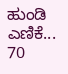ಹುಂಡಿ ಎಣಿಕೆ... 70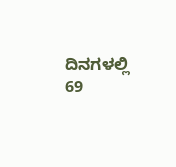ದಿನಗಳಲ್ಲಿ 69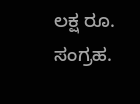ಲಕ್ಷ ರೂ. ಸಂಗ್ರಹ.